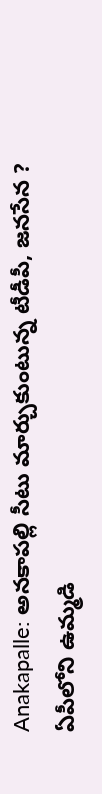Anakapalle: అనకాపల్లి సీటు మార్చుకుంటున్న టీడీపీ, జనసేన ?
ఏపీలోని ఉమ్మడి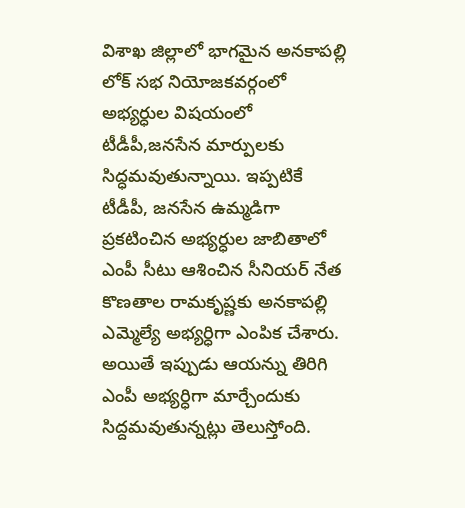విశాఖ జిల్లాలో భాగమైన అనకాపల్లి లోక్ సభ నియోజకవర్గంలో అభ్యర్ధుల విషయంలో టీడీపీ,జనసేన మార్పులకు సిద్ధమవుతున్నాయి. ఇప్పటికే టీడీపీ, జనసేన ఉమ్మడిగా ప్రకటించిన అభ్యర్ధుల జాబితాలో ఎంపీ సీటు ఆశించిన సీనియర్ నేత కొణతాల రామకృష్ణకు అనకాపల్లి ఎమ్మెల్యే అభ్యర్ధిగా ఎంపిక చేశారు. అయితే ఇప్పుడు ఆయన్ను తిరిగి ఎంపీ అభ్యర్ధిగా మార్చేందుకు సిద్దమవుతున్నట్లు తెలుస్తోంది.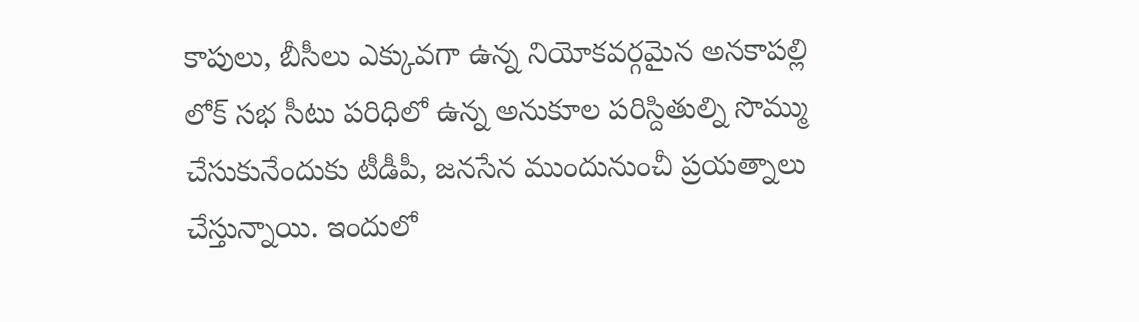కాపులు, బీసీలు ఎక్కువగా ఉన్న నియోకవర్గమైన అనకాపల్లి లోక్ సభ సీటు పరిధిలో ఉన్న అనుకూల పరిస్దితుల్ని సొమ్ము చేసుకునేందుకు టీడీపీ, జనసేన ముందునుంచీ ప్రయత్నాలు చేస్తున్నాయి. ఇందులో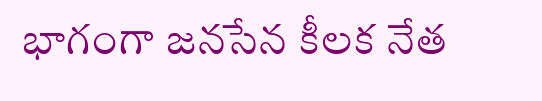భాగంగా జనసేన కీలక నేత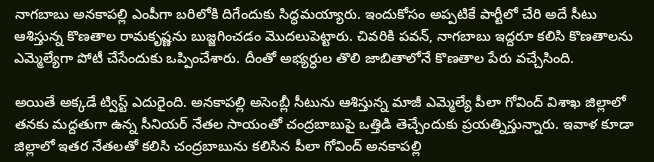నాగబాబు అనకాపల్లి ఎంపీగా బరిలోకి దిగేందుకు సిద్ధమయ్యారు. ఇందుకోసం అప్పటికే పార్టీలో చేరి అదే సీటు ఆశిస్తున్న కొణతాల రామకృష్ణను బుజ్జగించడం మొదలుపెట్టారు. చివరికి పవన్, నాగబాబు ఇద్దరూ కలిసి కొణతాలను ఎమ్మెల్యేగా పోటీ చేసేందుకు ఒప్పించేశారు. దీంతో అభ్యర్ధుల తొలి జాబితాలోనే కొణతాల పేరు వచ్చేసింది.

అయితే అక్కడే ట్విస్ట్ ఎదురైంది. అనకాపల్లి అసెంబ్లీ సీటును ఆశిస్తున్న మాజీ ఎమ్మెల్యే పీలా గోవింద్ విశాఖ జిల్లాలో తనకు మద్దతుగా ఉన్న సీనియర్ నేతల సాయంతో చంద్రబాబుపై ఒత్తిడి తెచ్చేందుకు ప్రయత్నిస్తున్నారు. ఇవాళ కూడా జిల్లాలో ఇతర నేతలతో కలిసి చంద్రబాబును కలిసిన పీలా గోవింద్ అనకాపల్లి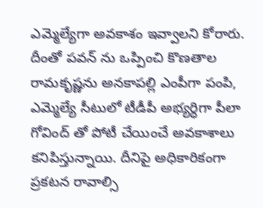ఎమ్మెల్యేగా అవకాశం ఇవ్వాలని కోరారు. దీంతో పవన్ ను ఒప్పించి కొణతాల రామకృష్ణను అనకాపల్లి ఎంపీగా పంపి, ఎమ్మెల్యే సీటులో టీడీపీ అభ్యర్ధిగా పీలా గోవింద్ తో పోటీ చేయించే అవకాశాలు కనిపిస్తున్నాయి. దీనిపై అధికారికంగా ప్రకటన రావాల్సి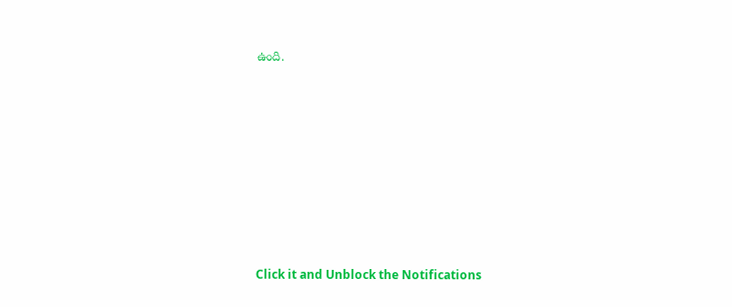ఉంది.












Click it and Unblock the Notifications